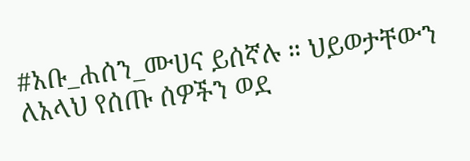#አቡ_ሐሰን_ሙሀና ይሰኛሉ ። ህይወታቸውን ለአላህ የሰጡ ሰዎችን ወደ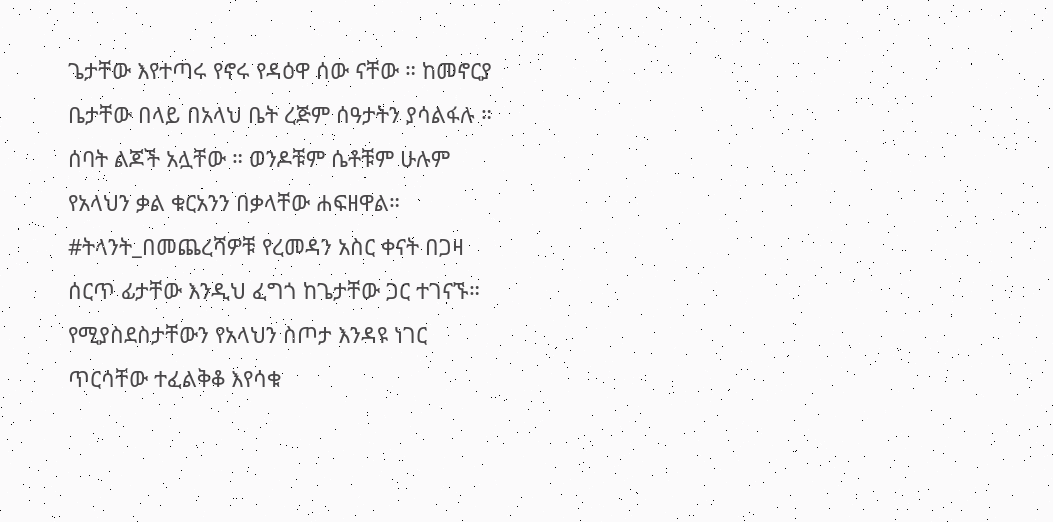ጌታቸው እየተጣሩ የኖሩ የዳዕዋ ሰው ናቸው ። ከመኖርያ ቤታቸው በላይ በአላህ ቤት ረጅም ሰዓታትን ያሳልፋሉ ። ሰባት ልጆች አሏቸው ። ወንዶቹም ሴቶቹም ሁሉም የአላህን ቃል ቁርአንን በቃላቸው ሐፍዘዋል። #ትላንት_በመጨረሻዎቹ የረመዳን አስር ቀናት በጋዛ ሰርጥ ፊታቸው እንዲህ ፈግጎ ከጌታቸው ጋር ተገናኙ። የሚያስደስታቸውን የአላህን ስጦታ እንዳዩ ነገር ጥርሳቸው ተፈልቅቆ እየሳቁ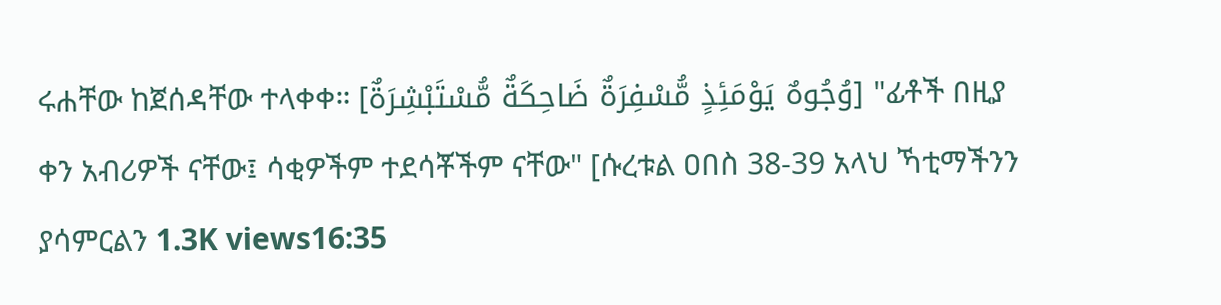ሩሐቸው ከጀሰዳቸው ተላቀቀ። [وُجُوهٌ يَوْمَئِذٍ مُّسْفِرَةٌ ضَاحِكَةٌ مُّسْتَبْشِرَةٌ] "ፊቶች በዚያ ቀን አብሪዎች ናቸው፤ ሳቂዎችም ተደሳቾችም ናቸው" [ሱረቱል ዐበስ 38-39 አላህ ኻቲማችንን ያሳምርልን 1.3K views16:35